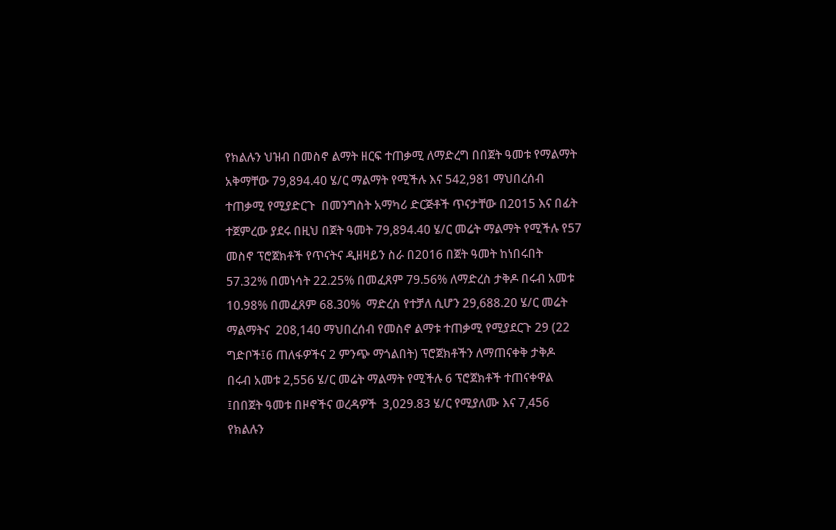የክልሉን ህዝብ በመስኖ ልማት ዘርፍ ተጠቃሚ ለማድረግ በበጀት ዓመቱ የማልማት አቅማቸው 79,894.40 ሄ/ር ማልማት የሚችሉ እና 542,981 ማህበረሰብ ተጠቃሚ የሚያድርጉ  በመንግስት አማካሪ ድርጅቶች ጥናታቸው በ2015 እና በፊት ተጀምረው ያደሩ በዚህ በጀት ዓመት 79,894.40 ሄ/ር መሬት ማልማት የሚችሉ የ57 መስኖ ፕሮጀክቶች የጥናትና ዲዘዛይን ስራ በ2016 በጀት ዓመት ከነበሩበት 57.32% በመነሳት 22.25% በመፈጸም 79.56% ለማድረስ ታቅዶ በሩብ አመቱ 10.98% በመፈጸም 68.30%  ማድረስ የተቻለ ሲሆን 29,688.20 ሄ/ር መሬት ማልማትና  208,140 ማህበረሰብ የመስኖ ልማቱ ተጠቃሚ የሚያደርጉ 29 (22 ግድቦች፤6 ጠለፋዎችና 2 ምንጭ ማጎልበት) ፕሮጀክቶችን ለማጠናቀቅ ታቅዶ  በሩብ አመቱ 2,556 ሄ/ር መሬት ማልማት የሚችሉ 6 ፕሮጀክቶች ተጠናቀዋል ፤በበጀት ዓመቱ በዞኖችና ወረዳዎች  3,029.83 ሄ/ር የሚያለሙ እና 7,456  የክልሉን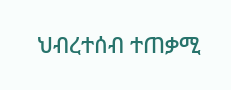ህብረተሰብ ተጠቃሚ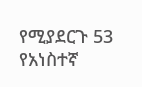የሚያደርጉ 53 የአነስተኛ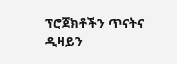ፕሮጀክቶችን ጥናትና ዲዛይን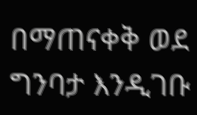በማጠናቀቅ ወደ ግንባታ እንዲገቡ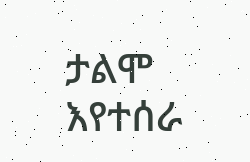ታልሞ እየተሰራ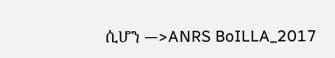ሲሆን —>ANRS BoILLA_2017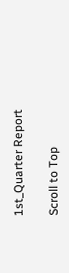1st_Quarter Report

Scroll to Top